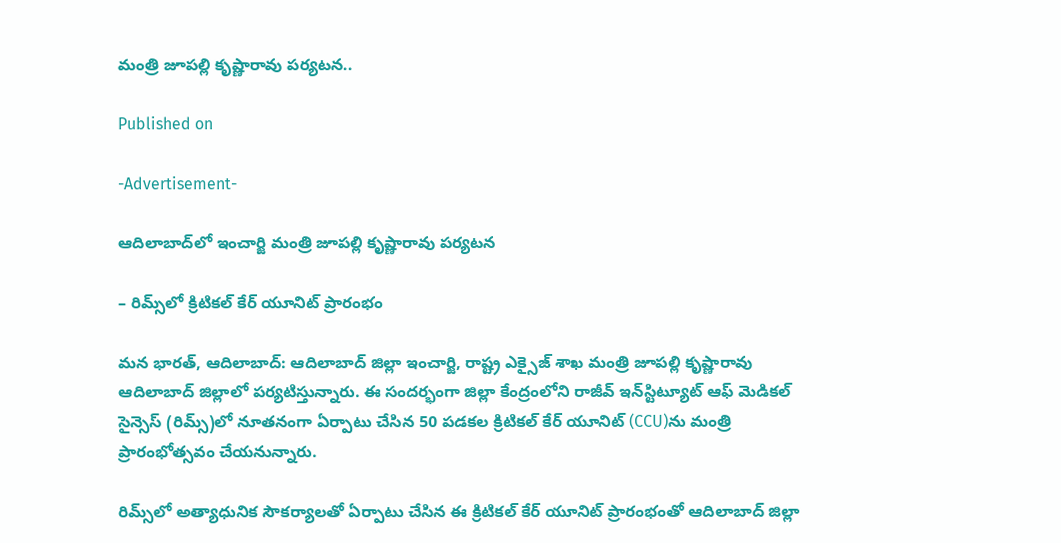మంత్రి జూపల్లి కృష్ణారావు పర్యటన..

Published on

-Advertisement-

ఆదిలాబాద్‌లో ఇంచార్జి మంత్రి జూపల్లి కృష్ణారావు పర్యటన

– రిమ్స్‌లో క్రిటికల్ కేర్ యూనిట్ ప్రారంభం

మన భారత్, ఆదిలాబాద్: ఆదిలాబాద్ జిల్లా ఇంచార్జి, రాష్ట్ర ఎక్సైజ్ శాఖ మంత్రి జూపల్లి కృష్ణారావు ఆదిలాబాద్ జిల్లాలో పర్యటిస్తున్నారు. ఈ సందర్భంగా జిల్లా కేంద్రంలోని రాజీవ్ ఇన్‌స్టిట్యూట్ ఆఫ్ మెడికల్ సైన్సెస్ (రిమ్స్)లో నూతనంగా ఏర్పాటు చేసిన 50 పడకల క్రిటికల్ కేర్ యూనిట్ (CCU)ను మంత్రి ప్రారంభోత్సవం చేయనున్నారు.

రిమ్స్‌లో అత్యాధునిక సౌకర్యాలతో ఏర్పాటు చేసిన ఈ క్రిటికల్ కేర్ యూనిట్ ప్రారంభంతో ఆదిలాబాద్ జిల్లా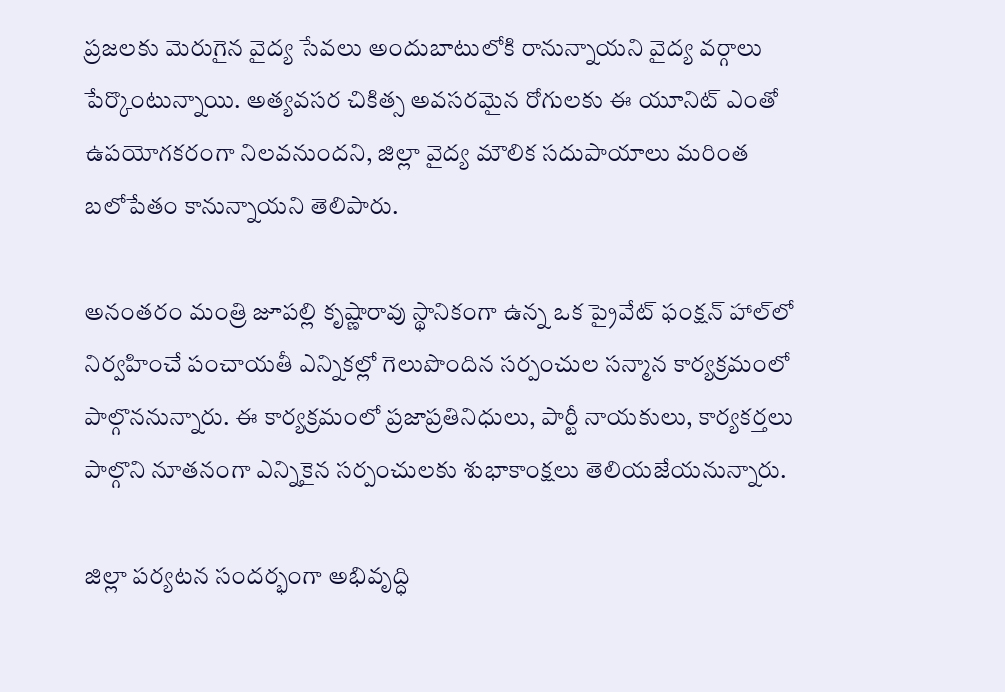ప్రజలకు మెరుగైన వైద్య సేవలు అందుబాటులోకి రానున్నాయని వైద్య వర్గాలు పేర్కొంటున్నాయి. అత్యవసర చికిత్స అవసరమైన రోగులకు ఈ యూనిట్ ఎంతో ఉపయోగకరంగా నిలవనుందని, జిల్లా వైద్య మౌలిక సదుపాయాలు మరింత బలోపేతం కానున్నాయని తెలిపారు.

అనంతరం మంత్రి జూపల్లి కృష్ణారావు స్థానికంగా ఉన్న ఒక ప్రైవేట్ ఫంక్షన్ హాల్‌లో నిర్వహించే పంచాయతీ ఎన్నికల్లో గెలుపొందిన సర్పంచుల సన్మాన కార్యక్రమంలో పాల్గొననున్నారు. ఈ కార్యక్రమంలో ప్రజాప్రతినిధులు, పార్టీ నాయకులు, కార్యకర్తలు పాల్గొని నూతనంగా ఎన్నికైన సర్పంచులకు శుభాకాంక్షలు తెలియజేయనున్నారు.

జిల్లా పర్యటన సందర్భంగా అభివృద్ధి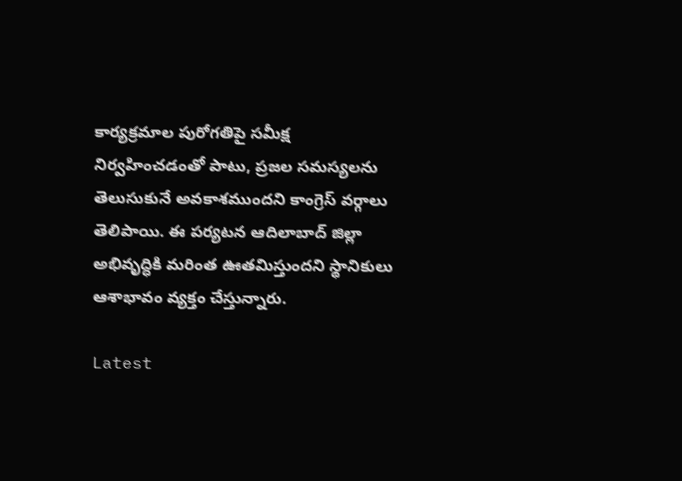కార్యక్రమాల పురోగతిపై సమీక్ష నిర్వహించడంతో పాటు, ప్రజల సమస్యలను తెలుసుకునే అవకాశముందని కాంగ్రెస్ వర్గాలు తెలిపాయి. ఈ పర్యటన ఆదిలాబాద్ జిల్లా అభివృద్ధికి మరింత ఊతమిస్తుందని స్థానికులు ఆశాభావం వ్యక్తం చేస్తున్నారు.

Latest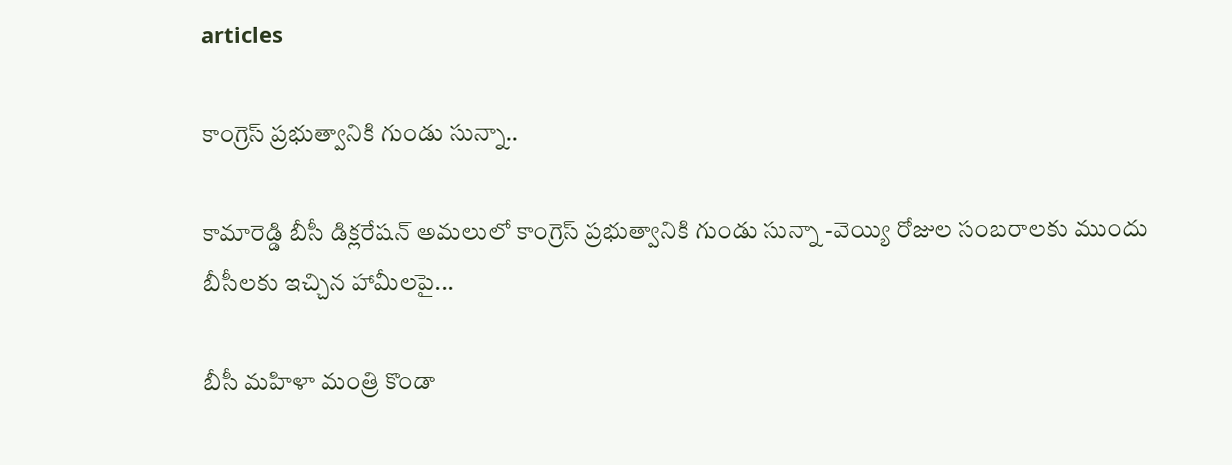articles

కాంగ్రెస్ ప్రభుత్వానికి గుండు సున్నా..

కామారెడ్డి బీసీ డిక్లరేషన్ అమలులో కాంగ్రెస్ ప్రభుత్వానికి గుండు సున్నా -వెయ్యి రోజుల సంబరాలకు ముందు బీసీలకు ఇచ్చిన హామీలపై...

బీసీ మహిళా మంత్రి కొండా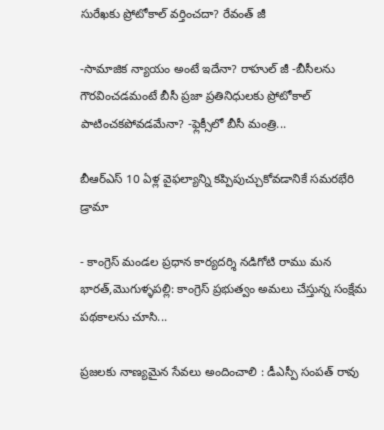సురేఖకు ప్రోటోకాల్ వర్తించదా? రేవంత్ జీ

-సామాజిక న్యాయం అంటే ఇదేనా? రాహుల్ జీ -బీసీలను గౌరవించడమంటే బీసీ ప్రజా ప్రతినిధులకు ప్రోటోకాల్ పాటించకపోవడమేనా? -ఫ్లెక్సీలో బీసీ మంత్రి...

బీఆర్ఎస్ 10 ఏళ్ల వైఫల్యాన్ని కప్పిపుచ్చుకోవడానికే సమరభేరి డ్రామా

- కాంగ్రెస్ మండల ప్రధాన కార్యదర్శి నడిగోటి రాము మన భారత్,మొగుళ్ళపల్లి: కాంగ్రెస్ ప్రభుత్వం అమలు చేస్తున్న సంక్షేమ పథకాలను చూసి...

ప్రజలకు నాణ్యమైన సేవలు అందించాలి : డీఎస్పీ సంపత్ రావు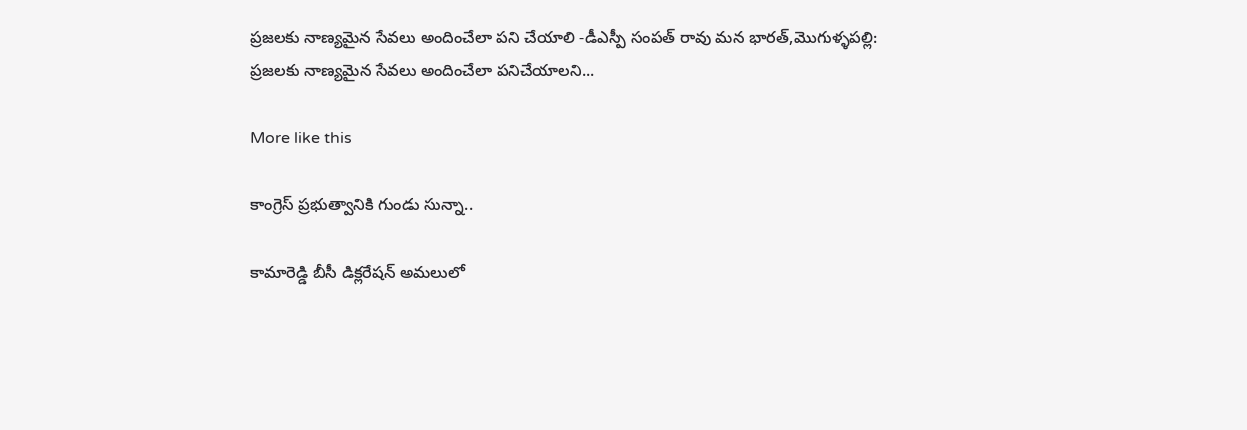ప్రజలకు నాణ్యమైన సేవలు అందించేలా పని చేయాలి -డీఎస్పీ సంపత్ రావు మన భారత్,మొగుళ్ళపల్లి: ప్రజలకు నాణ్యమైన సేవలు అందించేలా పనిచేయాలని...

More like this

కాంగ్రెస్ ప్రభుత్వానికి గుండు సున్నా..

కామారెడ్డి బీసీ డిక్లరేషన్ అమలులో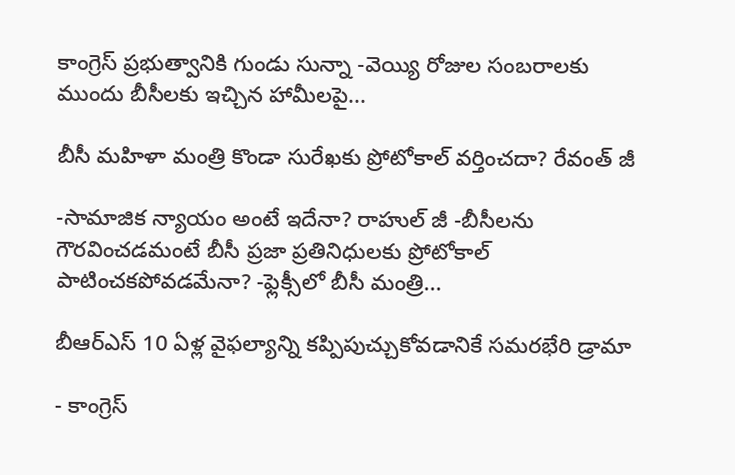కాంగ్రెస్ ప్రభుత్వానికి గుండు సున్నా -వెయ్యి రోజుల సంబరాలకు ముందు బీసీలకు ఇచ్చిన హామీలపై...

బీసీ మహిళా మంత్రి కొండా సురేఖకు ప్రోటోకాల్ వర్తించదా? రేవంత్ జీ

-సామాజిక న్యాయం అంటే ఇదేనా? రాహుల్ జీ -బీసీలను గౌరవించడమంటే బీసీ ప్రజా ప్రతినిధులకు ప్రోటోకాల్ పాటించకపోవడమేనా? -ఫ్లెక్సీలో బీసీ మంత్రి...

బీఆర్ఎస్ 10 ఏళ్ల వైఫల్యాన్ని కప్పిపుచ్చుకోవడానికే సమరభేరి డ్రామా

- కాంగ్రెస్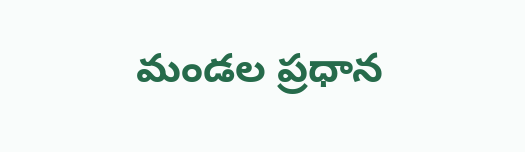మండల ప్రధాన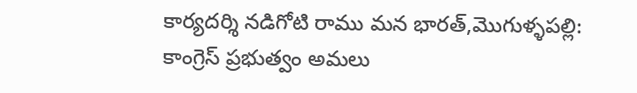కార్యదర్శి నడిగోటి రాము మన భారత్,మొగుళ్ళపల్లి: కాంగ్రెస్ ప్రభుత్వం అమలు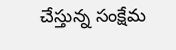చేస్తున్న సంక్షేమ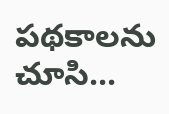పథకాలను చూసి...